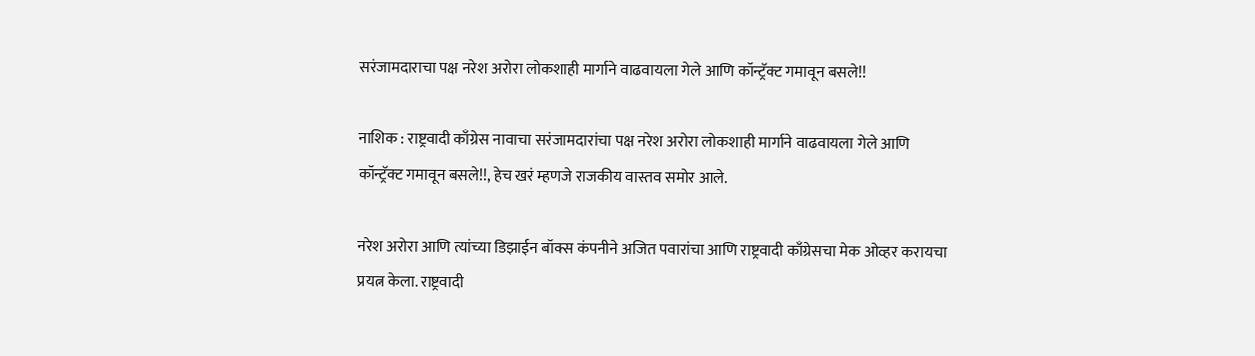सरंजामदाराचा पक्ष नरेश अरोरा लोकशाही मार्गाने वाढवायला गेले आणि कॉन्ट्रॅक्ट गमावून बसले!!

नाशिक : राष्ट्रवादी काँग्रेस नावाचा सरंजामदारांचा पक्ष नरेश अरोरा लोकशाही मार्गाने वाढवायला गेले आणि कॉन्ट्रॅक्ट गमावून बसले!!, हेच खरं म्हणजे राजकीय वास्तव समोर आले.

नरेश अरोरा आणि त्यांच्या डिझाईन बॉक्स कंपनीने अजित पवारांचा आणि राष्ट्रवादी काँग्रेसचा मेक ओव्हर करायचा प्रयत्न केला. राष्ट्रवादी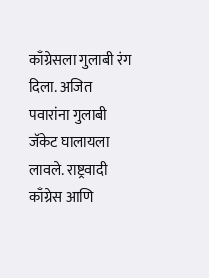काँग्रेसला गुलाबी रंग दिला. अजित पवारांना गुलाबी जॅकेट घालायला लावले. राष्ट्रवादी काँग्रेस आणि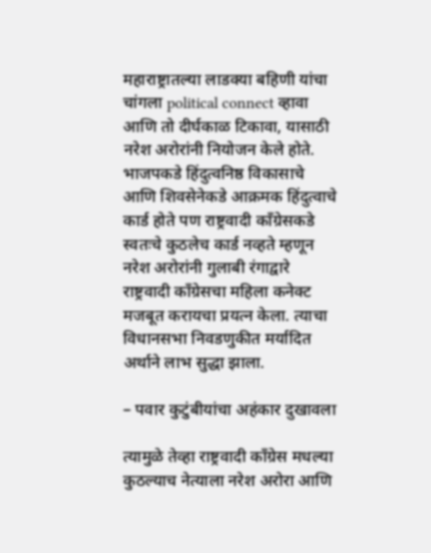महाराष्ट्रातल्या लाडक्या बहिणी यांचा चांगला political connect व्हावा आणि तो दीर्घकाळ टिकावा, यासाठी नरेश अरोरांनी नियोजन केले होते. भाजपकडे हिंदुत्वनिष्ठ विकासाचे आणि शिवसेनेकडे आक्रमक हिंदुत्वाचे कार्ड होते पण राष्ट्रवादी काँग्रेसकडे स्वतःचे कुठलेच कार्ड नव्हते म्हणून नरेश अरोरांनी गुलाबी रंगाद्वारे राष्ट्रवादी काँग्रेसचा महिला कनेक्ट मजबूत करायचा प्रयत्न केला. त्याचा विधानसभा निवडणुकीत मर्यादित अर्थाने लाभ सुद्धा झाला.

– पवार कुटुंबीयांचा अहंकार दुखावला

त्यामुळे तेव्हा राष्ट्रवादी काँग्रेस मधल्या कुठल्याच नेत्याला नरेश अरोरा आणि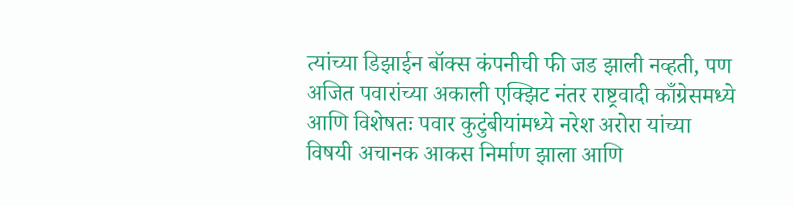त्यांच्या डिझाईन बॉक्स कंपनीची फी जड झाली नव्हती, पण अजित पवारांच्या अकाली एक्झिट नंतर राष्ट्रवादी काँग्रेसमध्ये आणि विशेषतः पवार कुटुंबीयांमध्ये नरेश अरोरा यांच्या विषयी अचानक आकस निर्माण झाला आणि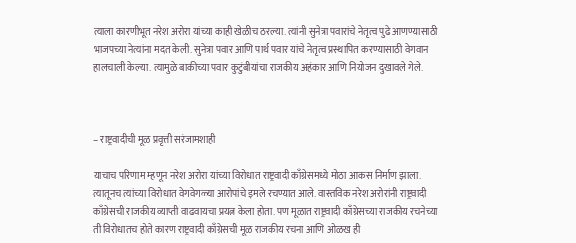त्याला कारणीभूत नरेश अरोरा यांच्या काही खेळीच ठरल्या. त्यांनी सुनेत्रा पवारांचे नेतृत्व पुढे आणण्यासाठी भाजपच्या नेत्यांना मदत केली. सुनेत्रा पवार आणि पार्थ पवार यांचे नेतृत्व प्रस्थापित करण्यासाठी वेगवान हालचाली केल्या. त्यामुळे बाकीच्या पवार कुटुंबीयांचा राजकीय अहंकार आणि नियोजन दुखावले गेले.



– राष्ट्रवादीची मूळ प्रवृत्ती सरंजामशाही

याचाच परिणाम म्हणून नरेश अरोरा यांच्या विरोधात राष्ट्रवादी काँग्रेसमध्ये मोठा आकस निर्माण झाला. त्यातूनच त्यांच्या विरोधात वेगवेगळ्या आरोपांचे इमले रचण्यात आले. वास्तविक नरेश अरोरांनी राष्ट्रवादी काँग्रेसची राजकीय व्याप्ती वाढवायचा प्रयत्न केला होता. पण मूळात राष्ट्रवादी काँग्रेसच्या राजकीय रचनेच्या ती विरोधातच होते कारण राष्ट्रवादी काँग्रेसची मूळ राजकीय रचना आणि ओळख ही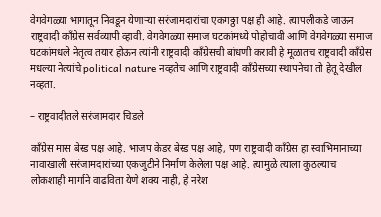वेगवेगळ्या भागातून निवडून येणाऱ्या सरंजामदारांचा एकगठ्ठा पक्ष ही आहे. त्यापलीकडे जाऊन राष्ट्रवादी काँग्रेस सर्वव्यापी व्हावी. वेगवेगळ्या समाज घटकांमध्ये पोहोचावी आणि वेगवेगळ्या समाज घटकांमधले नेतृत्व तयार होऊन त्यांनी राष्ट्रवादी काँग्रेसची बांधणी करावी हे मूळातच राष्ट्रवादी काँग्रेस मधल्या नेत्यांचे political nature नव्हतेच आणि राष्ट्रवादी काँग्रेसच्या स्थापनेचा तो हेतू देखील नव्हता.

– राष्ट्रवादीतले सरंजामदार चिडले

काँग्रेस मास बेस्ड पक्ष आहे. भाजप केडर बेस्ड पक्ष आहे, पण राष्ट्रवादी काँग्रेस हा स्वाभिमानाच्या नावाखाली सरंजामदारांच्या एकजुटीने निर्माण केलेला पक्ष आहे. त्यामुळे त्याला कुठल्याच लोकशाही मार्गाने वाढविता येणे शक्य नाही, हे नरेश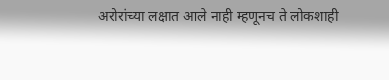अरोरांच्या लक्षात आले नाही म्हणूनच ते लोकशाही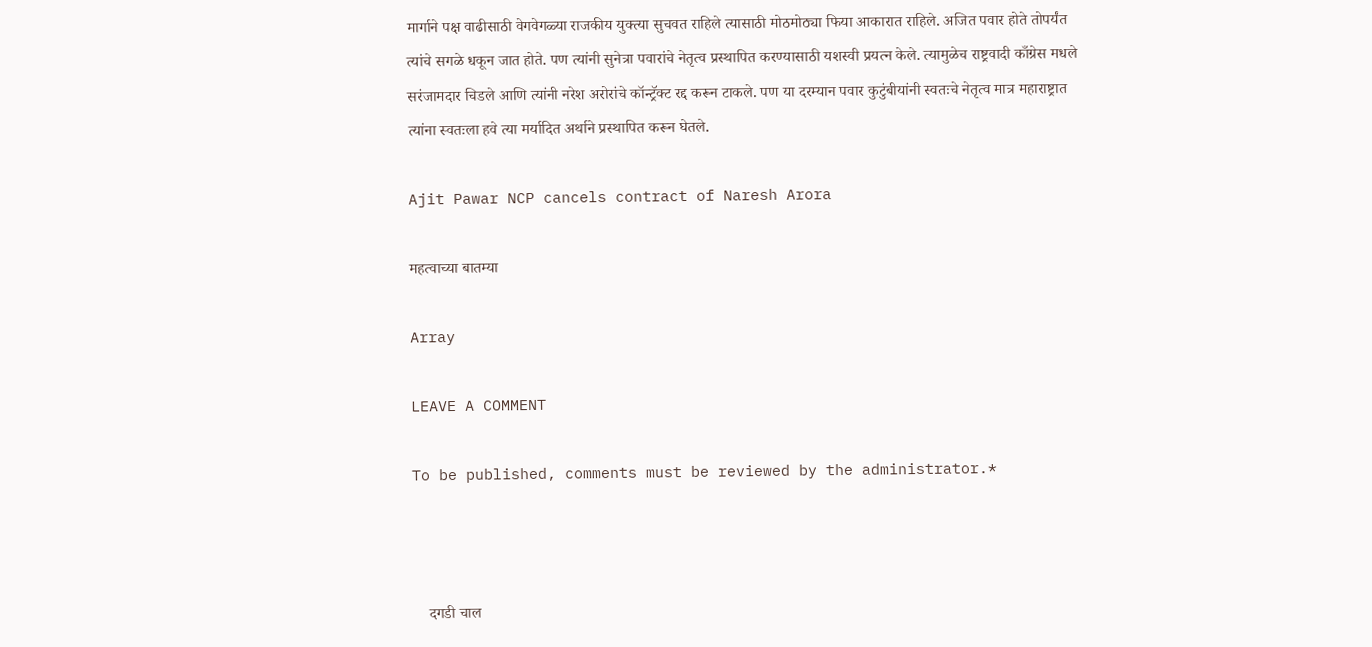मार्गाने पक्ष वाढीसाठी वेगवेगळ्या राजकीय युक्त्या सुचवत राहिले त्यासाठी मोठमोठ्या फिया आकारात राहिले. अजित पवार होते तोपर्यंत त्यांचे सगळे धकून जात होते. पण त्यांनी सुनेत्रा पवारांचे नेतृत्व प्रस्थापित करण्यासाठी यशस्वी प्रयत्न केले. त्यामुळेच राष्ट्रवादी काँग्रेस मधले सरंजामदार चिडले आणि त्यांनी नरेश अरोरांचे कॉन्ट्रॅक्ट रद्द करून टाकले. पण या दरम्यान पवार कुटुंबीयांनी स्वतःचे नेतृत्व मात्र महाराष्ट्रात त्यांना स्वतःला हवे त्या मर्यादित अर्थाने प्रस्थापित करून घेतले.

Ajit Pawar NCP cancels contract of Naresh Arora

महत्वाच्या बातम्या

Array

LEAVE A COMMENT

To be published, comments must be reviewed by the administrator.*



    दगडी चाल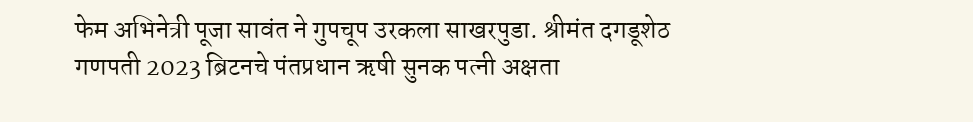फेम अभिनेत्री पूजा सावंत ने गुपचूप उरकला साखरपुडा. श्रीमंत दगडूशेठ गणपती 2023 ब्रिटनचे पंतप्रधान ऋषी सुनक पत्नी अक्षता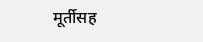मूर्तीसह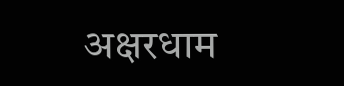अक्षरधाम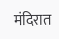मंदिरात